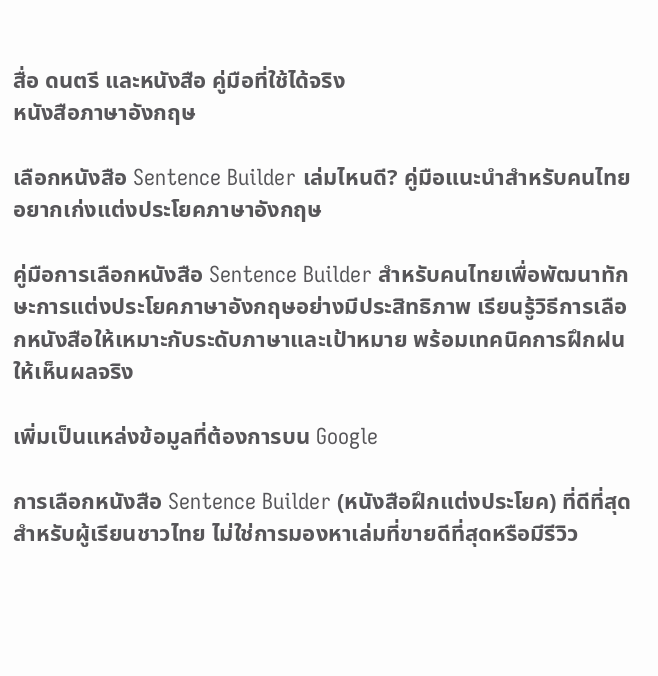สื่อ ดนตรี และหนังสือ คู่มือที่ใช้ได้จริง
หนังสือภาษาอังกฤษ

เลือกหนังสือ Sentence Builder เล่มไหนดี? คู่มือแนะนำสำหรับคนไทยอยากเก่งแต่งประโยคภาษาอังกฤษ

คู่มือการเลือกหนังสือ Sentence Builder สำหรับคนไทยเพื่อพัฒนาทักษะการแต่งประโยคภาษาอังกฤษอย่างมีประสิทธิภาพ เรียนรู้วิธีการเลือกหนังสือให้เหมาะกับระดับภาษาและเป้าหมาย พร้อมเทคนิคการฝึกฝนให้เห็นผลจริง

เพิ่มเป็นแหล่งข้อมูลที่ต้องการบน Google

การเลือกหนังสือ Sentence Builder (หนังสือฝึกแต่งประโยค) ที่ดีที่สุดสำหรับผู้เรียนชาวไทย ไม่ใช่การมองหาเล่มที่ขายดีที่สุดหรือมีรีวิว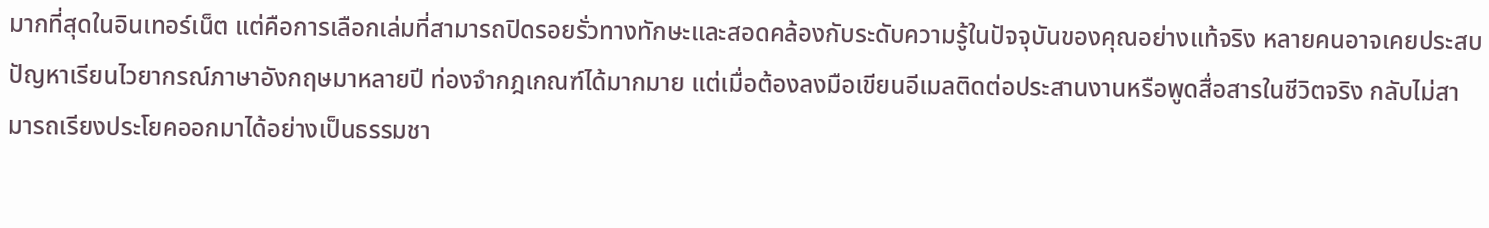มากที่สุดในอินเทอร์เน็ต แต่คือการเลือกเล่มที่สามารถปิดรอยรั่วทางทักษะและสอดคล้องกับระดับความรู้ในปัจจุบันของคุณอย่างแท้จริง หลายคนอาจเคยประสบปัญหาเรียนไวยากรณ์ภาษาอังกฤษมาหลายปี ท่องจำกฎเกณฑ์ได้มากมาย แต่เมื่อต้องลงมือเขียนอีเมลติดต่อประสานงานหรือพูดสื่อสารในชีวิตจริง กลับไม่สามารถเรียงประโยคออกมาได้อย่างเป็นธรรมชา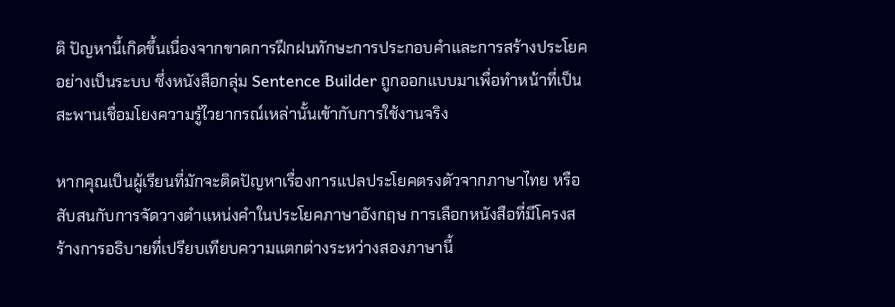ติ ปัญหานี้เกิดขึ้นเนื่องจากขาดการฝึกฝนทักษะการประกอบคำและการสร้างประโยคอย่างเป็นระบบ ซึ่งหนังสือกลุ่ม Sentence Builder ถูกออกแบบมาเพื่อทำหน้าที่เป็นสะพานเชื่อมโยงความรู้ไวยากรณ์เหล่านั้นเข้ากับการใช้งานจริง

หากคุณเป็นผู้เรียนที่มักจะติดปัญหาเรื่องการแปลประโยคตรงตัวจากภาษาไทย หรือสับสนกับการจัดวางตำแหน่งคำในประโยคภาษาอังกฤษ การเลือกหนังสือที่มีโครงสร้างการอธิบายที่เปรียบเทียบความแตกต่างระหว่างสองภาษานี้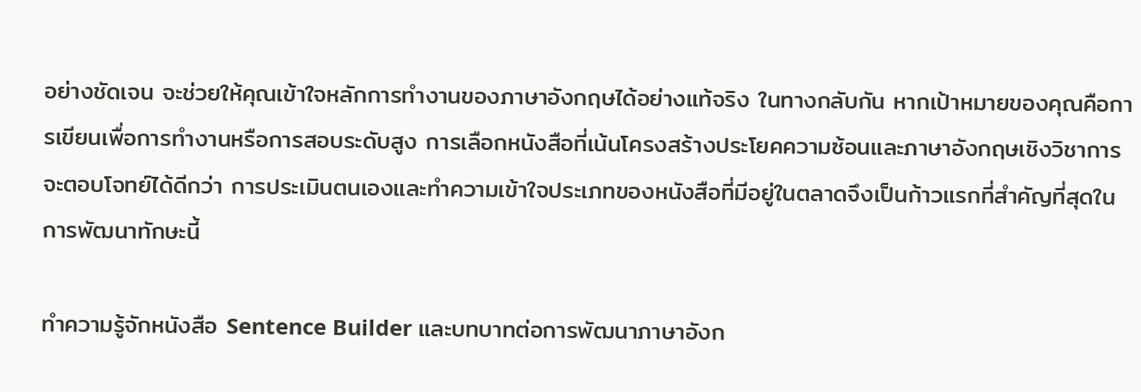อย่างชัดเจน จะช่วยให้คุณเข้าใจหลักการทำงานของภาษาอังกฤษได้อย่างแท้จริง ในทางกลับกัน หากเป้าหมายของคุณคือการเขียนเพื่อการทำงานหรือการสอบระดับสูง การเลือกหนังสือที่เน้นโครงสร้างประโยคความซ้อนและภาษาอังกฤษเชิงวิชาการจะตอบโจทย์ได้ดีกว่า การประเมินตนเองและทำความเข้าใจประเภทของหนังสือที่มีอยู่ในตลาดจึงเป็นก้าวแรกที่สำคัญที่สุดในการพัฒนาทักษะนี้

ทำความรู้จักหนังสือ Sentence Builder และบทบาทต่อการพัฒนาภาษาอังก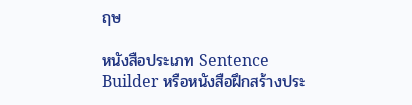ฤษ

หนังสือประเภท Sentence Builder หรือหนังสือฝึกสร้างประ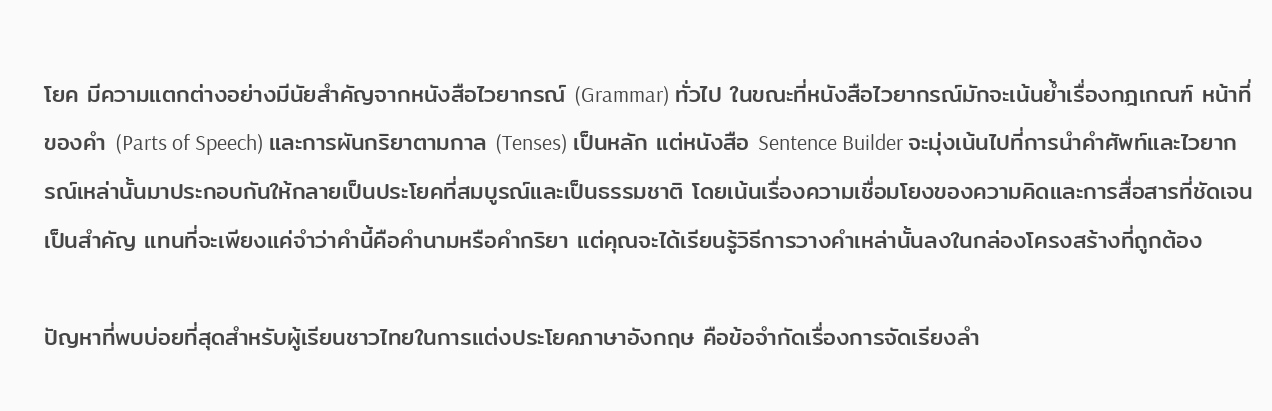โยค มีความแตกต่างอย่างมีนัยสำคัญจากหนังสือไวยากรณ์ (Grammar) ทั่วไป ในขณะที่หนังสือไวยากรณ์มักจะเน้นย้ำเรื่องกฎเกณฑ์ หน้าที่ของคำ (Parts of Speech) และการผันกริยาตามกาล (Tenses) เป็นหลัก แต่หนังสือ Sentence Builder จะมุ่งเน้นไปที่การนำคำศัพท์และไวยากรณ์เหล่านั้นมาประกอบกันให้กลายเป็นประโยคที่สมบูรณ์และเป็นธรรมชาติ โดยเน้นเรื่องความเชื่อมโยงของความคิดและการสื่อสารที่ชัดเจนเป็นสำคัญ แทนที่จะเพียงแค่จำว่าคำนี้คือคำนามหรือคำกริยา แต่คุณจะได้เรียนรู้วิธีการวางคำเหล่านั้นลงในกล่องโครงสร้างที่ถูกต้อง

ปัญหาที่พบบ่อยที่สุดสำหรับผู้เรียนชาวไทยในการแต่งประโยคภาษาอังกฤษ คือข้อจำกัดเรื่องการจัดเรียงลำ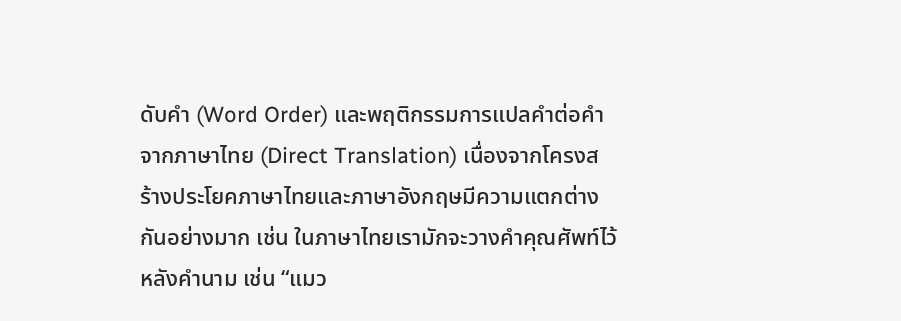ดับคำ (Word Order) และพฤติกรรมการแปลคำต่อคำจากภาษาไทย (Direct Translation) เนื่องจากโครงสร้างประโยคภาษาไทยและภาษาอังกฤษมีความแตกต่างกันอย่างมาก เช่น ในภาษาไทยเรามักจะวางคำคุณศัพท์ไว้หลังคำนาม เช่น “แมว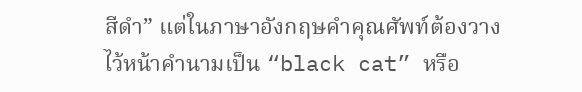สีดำ” แต่ในภาษาอังกฤษคำคุณศัพท์ต้องวางไว้หน้าคำนามเป็น “black cat” หรือ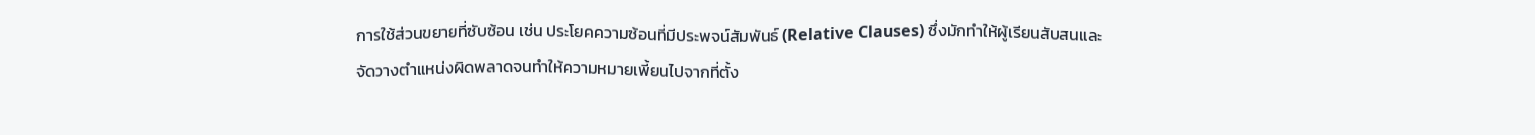การใช้ส่วนขยายที่ซับซ้อน เช่น ประโยคความซ้อนที่มีประพจน์สัมพันธ์ (Relative Clauses) ซึ่งมักทำให้ผู้เรียนสับสนและจัดวางตำแหน่งผิดพลาดจนทำให้ความหมายเพี้ยนไปจากที่ตั้ง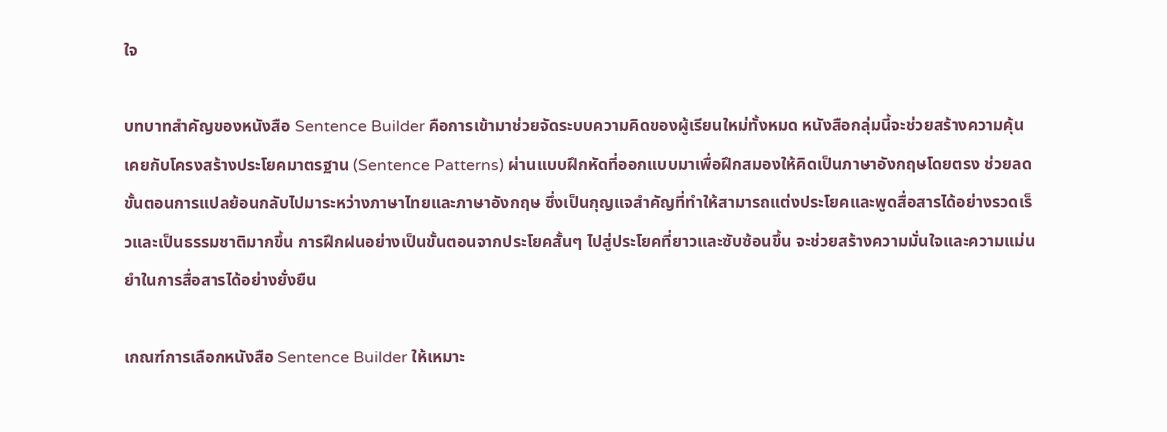ใจ

บทบาทสำคัญของหนังสือ Sentence Builder คือการเข้ามาช่วยจัดระบบความคิดของผู้เรียนใหม่ทั้งหมด หนังสือกลุ่มนี้จะช่วยสร้างความคุ้นเคยกับโครงสร้างประโยคมาตรฐาน (Sentence Patterns) ผ่านแบบฝึกหัดที่ออกแบบมาเพื่อฝึกสมองให้คิดเป็นภาษาอังกฤษโดยตรง ช่วยลดขั้นตอนการแปลย้อนกลับไปมาระหว่างภาษาไทยและภาษาอังกฤษ ซึ่งเป็นกุญแจสำคัญที่ทำให้สามารถแต่งประโยคและพูดสื่อสารได้อย่างรวดเร็วและเป็นธรรมชาติมากขึ้น การฝึกฝนอย่างเป็นขั้นตอนจากประโยคสั้นๆ ไปสู่ประโยคที่ยาวและซับซ้อนขึ้น จะช่วยสร้างความมั่นใจและความแม่นยำในการสื่อสารได้อย่างยั่งยืน

เกณฑ์การเลือกหนังสือ Sentence Builder ให้เหมาะ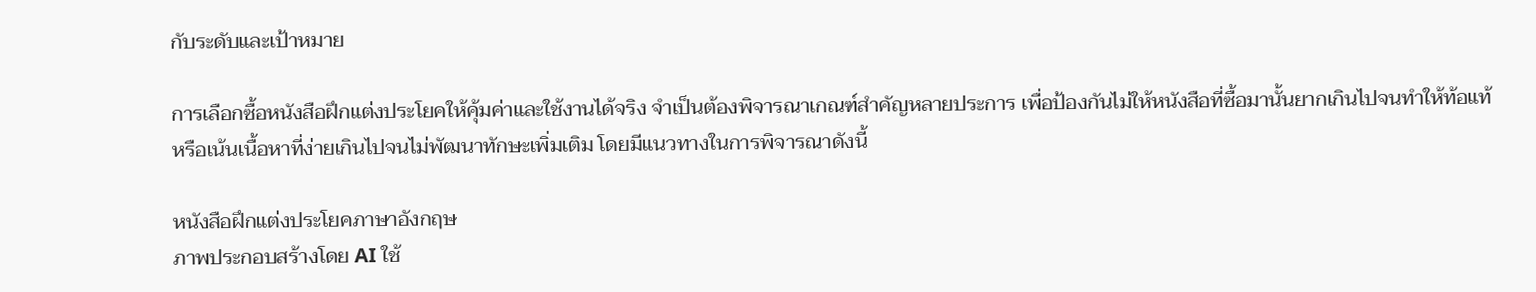กับระดับและเป้าหมาย

การเลือกซื้อหนังสือฝึกแต่งประโยคให้คุ้มค่าและใช้งานได้จริง จำเป็นต้องพิจารณาเกณฑ์สำคัญหลายประการ เพื่อป้องกันไม่ให้หนังสือที่ซื้อมานั้นยากเกินไปจนทำให้ท้อแท้ หรือเน้นเนื้อหาที่ง่ายเกินไปจนไม่พัฒนาทักษะเพิ่มเติม โดยมีแนวทางในการพิจารณาดังนี้

หนังสือฝึกแต่งประโยคภาษาอังกฤษ
ภาพประกอบสร้างโดย AI ใช้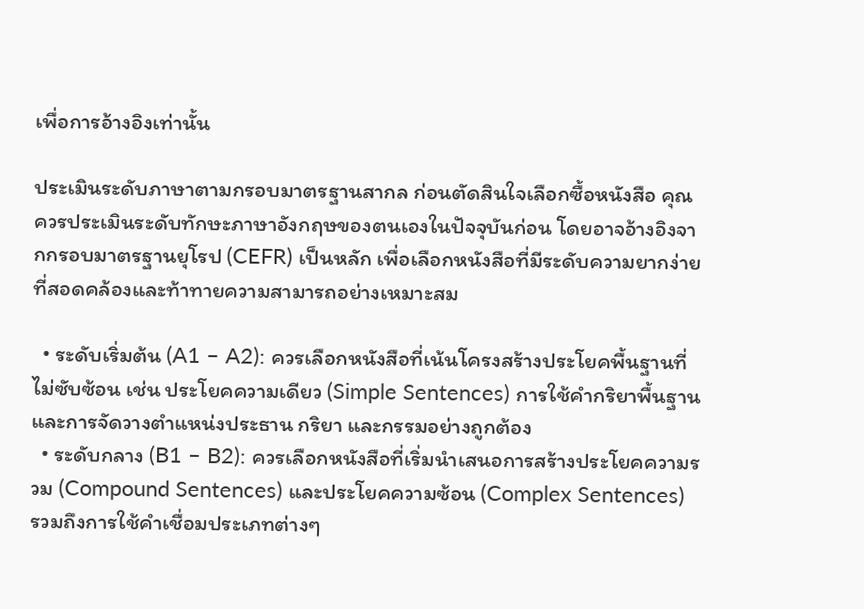เพื่อการอ้างอิงเท่านั้น

ประเมินระดับภาษาตามกรอบมาตรฐานสากล ก่อนตัดสินใจเลือกซื้อหนังสือ คุณควรประเมินระดับทักษะภาษาอังกฤษของตนเองในปัจจุบันก่อน โดยอาจอ้างอิงจากกรอบมาตรฐานยุโรป (CEFR) เป็นหลัก เพื่อเลือกหนังสือที่มีระดับความยากง่ายที่สอดคล้องและท้าทายความสามารถอย่างเหมาะสม

  • ระดับเริ่มต้น (A1 – A2): ควรเลือกหนังสือที่เน้นโครงสร้างประโยคพื้นฐานที่ไม่ซับซ้อน เช่น ประโยคความเดียว (Simple Sentences) การใช้คำกริยาพื้นฐาน และการจัดวางตำแหน่งประธาน กริยา และกรรมอย่างถูกต้อง
  • ระดับกลาง (B1 – B2): ควรเลือกหนังสือที่เริ่มนำเสนอการสร้างประโยคความรวม (Compound Sentences) และประโยคความซ้อน (Complex Sentences) รวมถึงการใช้คำเชื่อมประเภทต่างๆ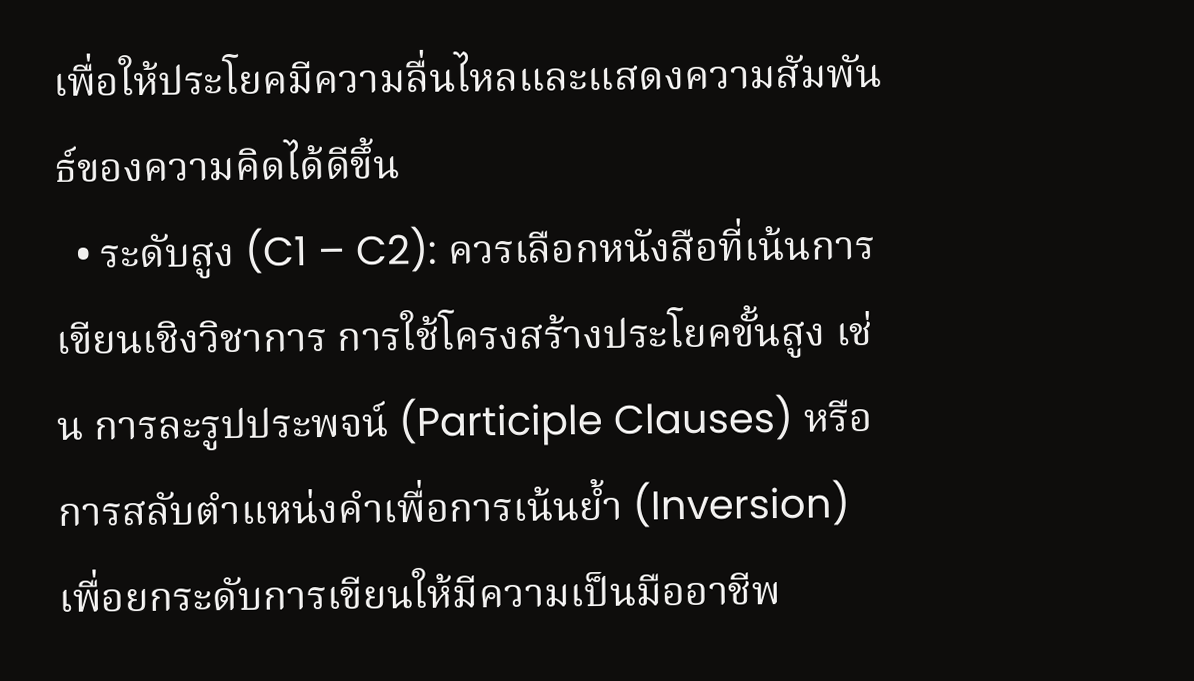เพื่อให้ประโยคมีความลื่นไหลและแสดงความสัมพันธ์ของความคิดได้ดีขึ้น
  • ระดับสูง (C1 – C2): ควรเลือกหนังสือที่เน้นการเขียนเชิงวิชาการ การใช้โครงสร้างประโยคขั้นสูง เช่น การละรูปประพจน์ (Participle Clauses) หรือการสลับตำแหน่งคำเพื่อการเน้นย้ำ (Inversion) เพื่อยกระดับการเขียนให้มีความเป็นมืออาชีพ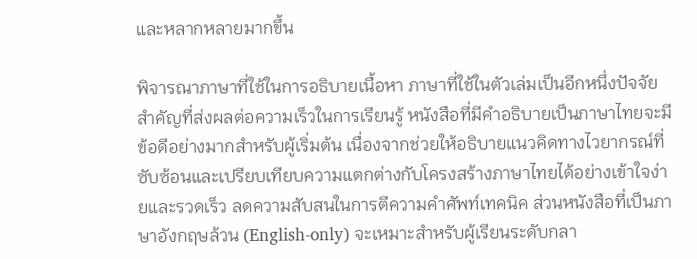และหลากหลายมากขึ้น

พิจารณาภาษาที่ใช้ในการอธิบายเนื้อหา ภาษาที่ใช้ในตัวเล่มเป็นอีกหนึ่งปัจจัยสำคัญที่ส่งผลต่อความเร็วในการเรียนรู้ หนังสือที่มีคำอธิบายเป็นภาษาไทยจะมีข้อดีอย่างมากสำหรับผู้เริ่มต้น เนื่องจากช่วยให้อธิบายแนวคิดทางไวยากรณ์ที่ซับซ้อนและเปรียบเทียบความแตกต่างกับโครงสร้างภาษาไทยได้อย่างเข้าใจง่ายและรวดเร็ว ลดความสับสนในการตีความคำศัพท์เทคนิค ส่วนหนังสือที่เป็นภาษาอังกฤษล้วน (English-only) จะเหมาะสำหรับผู้เรียนระดับกลา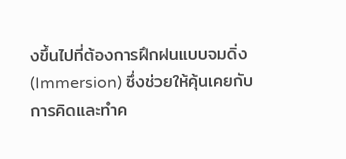งขึ้นไปที่ต้องการฝึกฝนแบบจมดิ่ง (Immersion) ซึ่งช่วยให้คุ้นเคยกับการคิดและทำค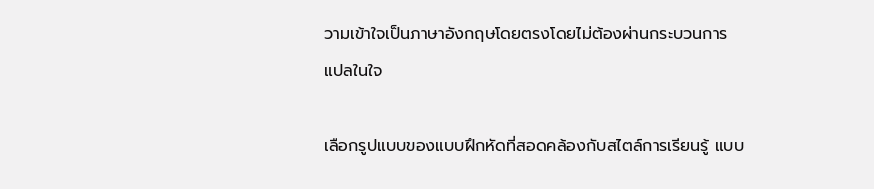วามเข้าใจเป็นภาษาอังกฤษโดยตรงโดยไม่ต้องผ่านกระบวนการแปลในใจ

เลือกรูปแบบของแบบฝึกหัดที่สอดคล้องกับสไตล์การเรียนรู้ แบบ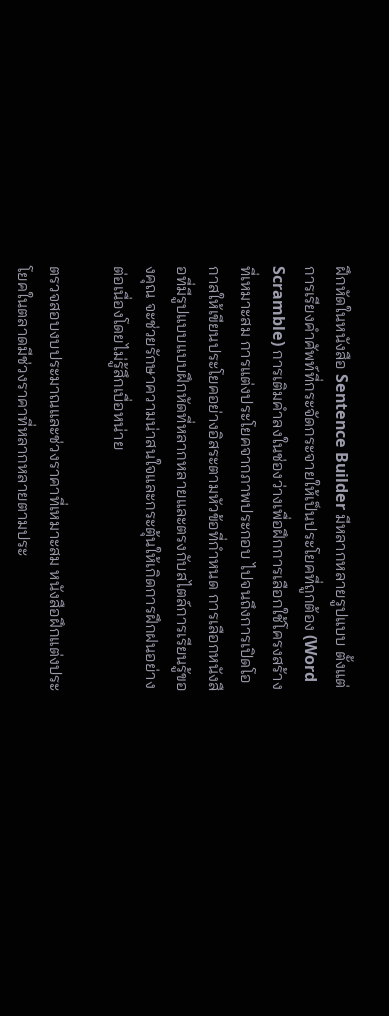ฝึกหัดในหนังสือ Sentence Builder มีหลากหลายรูปแบบ ตั้งแต่การเรียงคำศัพท์ที่กระจัดกระจายให้เป็นประโยคที่ถูกต้อง (Word Scramble) การเติมคำลงในช่องว่างเพื่อฝึกการเลือกใช้โครงสร้างที่เหมาะสม การแต่งประโยคจากภาพประกอบ ไปจนถึงการเปิดโอกาสให้เขียนประโยคอย่างอิสระตามหัวข้อที่กำหนด การเลือกหนังสือที่มีรูปแบบแบบฝึกหัดที่หลากหลายและตรงกับสไตล์การเรียนรู้ของคุณ จะช่วยรักษาความน่าสนใจและกระตุ้นให้เกิดการฝึกฝนอย่างต่อเนื่องโดยไม่รู้สึกเบื่อหน่าย

ตรวจสอบงบประมาณและช่วงราคาที่เหมาะสม หนังสือฝึกแต่งประโยคในตลาดมีช่วงราคาที่หลากหลายตามประ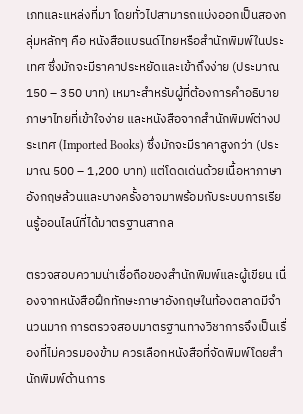เภทและแหล่งที่มา โดยทั่วไปสามารถแบ่งออกเป็นสองกลุ่มหลักๆ คือ หนังสือแบรนด์ไทยหรือสำนักพิมพ์ในประเทศ ซึ่งมักจะมีราคาประหยัดและเข้าถึงง่าย (ประมาณ 150 – 350 บาท) เหมาะสำหรับผู้ที่ต้องการคำอธิบายภาษาไทยที่เข้าใจง่าย และหนังสือจากสำนักพิมพ์ต่างประเทศ (Imported Books) ซึ่งมักจะมีราคาสูงกว่า (ประมาณ 500 – 1,200 บาท) แต่โดดเด่นด้วยเนื้อหาภาษาอังกฤษล้วนและบางครั้งอาจมาพร้อมกับระบบการเรียนรู้ออนไลน์ที่ได้มาตรฐานสากล

ตรวจสอบความน่าเชื่อถือของสำนักพิมพ์และผู้เขียน เนื่องจากหนังสือฝึกทักษะภาษาอังกฤษในท้องตลาดมีจำนวนมาก การตรวจสอบมาตรฐานทางวิชาการจึงเป็นเรื่องที่ไม่ควรมองข้าม ควรเลือกหนังสือที่จัดพิมพ์โดยสำนักพิมพ์ด้านการ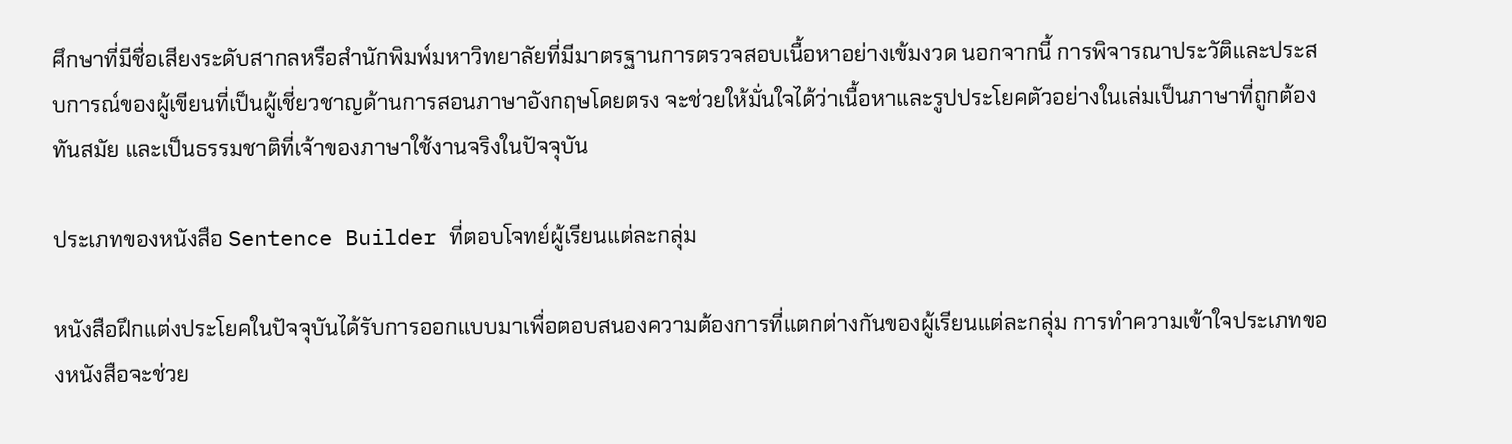ศึกษาที่มีชื่อเสียงระดับสากลหรือสำนักพิมพ์มหาวิทยาลัยที่มีมาตรฐานการตรวจสอบเนื้อหาอย่างเข้มงวด นอกจากนี้ การพิจารณาประวัติและประสบการณ์ของผู้เขียนที่เป็นผู้เชี่ยวชาญด้านการสอนภาษาอังกฤษโดยตรง จะช่วยให้มั่นใจได้ว่าเนื้อหาและรูปประโยคตัวอย่างในเล่มเป็นภาษาที่ถูกต้อง ทันสมัย และเป็นธรรมชาติที่เจ้าของภาษาใช้งานจริงในปัจจุบัน

ประเภทของหนังสือ Sentence Builder ที่ตอบโจทย์ผู้เรียนแต่ละกลุ่ม

หนังสือฝึกแต่งประโยคในปัจจุบันได้รับการออกแบบมาเพื่อตอบสนองความต้องการที่แตกต่างกันของผู้เรียนแต่ละกลุ่ม การทำความเข้าใจประเภทของหนังสือจะช่วย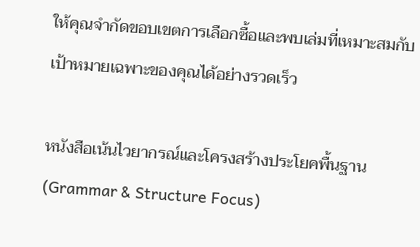ให้คุณจำกัดขอบเขตการเลือกซื้อและพบเล่มที่เหมาะสมกับเป้าหมายเฉพาะของคุณได้อย่างรวดเร็ว

หนังสือเน้นไวยากรณ์และโครงสร้างประโยคพื้นฐาน (Grammar & Structure Focus)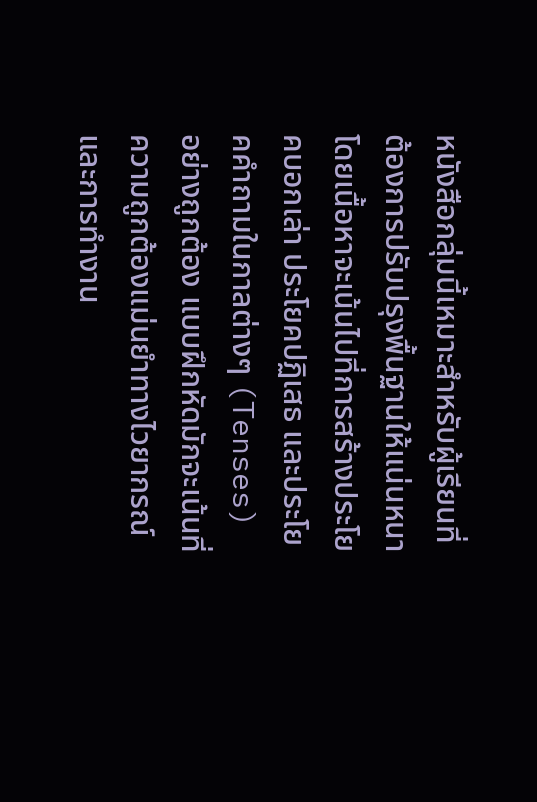หนังสือกลุ่มนี้เหมาะสำหรับผู้เรียนที่ต้องการปรับปรุงพื้นฐานให้แน่นหนา โดยเนื้อหาจะเน้นไปที่การสร้างประโยคบอกเล่า ประโยคปฏิเสธ และประโยคคำถามในกาลต่างๆ (Tenses) อย่างถูกต้อง แบบฝึกหัดมักจะเน้นที่ความถูกต้องแม่นยำทางไวยากรณ์และการทำงาน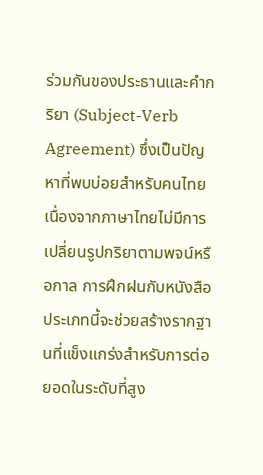ร่วมกันของประธานและคำกริยา (Subject-Verb Agreement) ซึ่งเป็นปัญหาที่พบบ่อยสำหรับคนไทยเนื่องจากภาษาไทยไม่มีการเปลี่ยนรูปกริยาตามพจน์หรือกาล การฝึกฝนกับหนังสือประเภทนี้จะช่วยสร้างรากฐานที่แข็งแกร่งสำหรับการต่อยอดในระดับที่สูง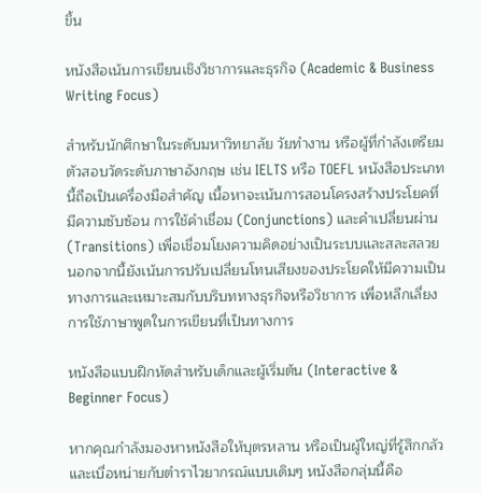ขึ้น

หนังสือเน้นการเขียนเชิงวิชาการและธุรกิจ (Academic & Business Writing Focus)

สำหรับนักศึกษาในระดับมหาวิทยาลัย วัยทำงาน หรือผู้ที่กำลังเตรียมตัวสอบวัดระดับภาษาอังกฤษ เช่น IELTS หรือ TOEFL หนังสือประเภทนี้ถือเป็นเครื่องมือสำคัญ เนื้อหาจะเน้นการสอนโครงสร้างประโยคที่มีความซับซ้อน การใช้คำเชื่อม (Conjunctions) และคำเปลี่ยนผ่าน (Transitions) เพื่อเชื่อมโยงความคิดอย่างเป็นระบบและสละสลวย นอกจากนี้ยังเน้นการปรับเปลี่ยนโทนเสียงของประโยคให้มีความเป็นทางการและเหมาะสมกับบริบททางธุรกิจหรือวิชาการ เพื่อหลีกเลี่ยงการใช้ภาษาพูดในการเขียนที่เป็นทางการ

หนังสือแบบฝึกหัดสำหรับเด็กและผู้เริ่มต้น (Interactive & Beginner Focus)

หากคุณกำลังมองหาหนังสือให้บุตรหลาน หรือเป็นผู้ใหญ่ที่รู้สึกกลัวและเบื่อหน่ายกับตำราไวยากรณ์แบบเดิมๆ หนังสือกลุ่มนี้คือ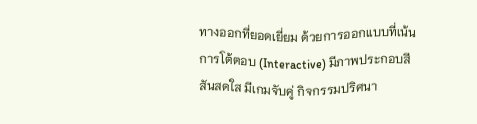ทางออกที่ยอดเยี่ยม ด้วยการออกแบบที่เน้นการโต้ตอบ (Interactive) มีภาพประกอบสีสันสดใส มีเกมจับคู่ กิจกรรมปริศนา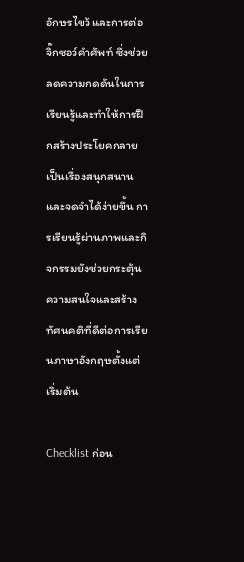อักษรไขว้ และการต่อจิ๊กซอว์คำศัพท์ ซึ่งช่วยลดความกดดันในการเรียนรู้และทำให้การฝึกสร้างประโยคกลายเป็นเรื่องสนุกสนานและจดจำได้ง่ายขึ้น การเรียนรู้ผ่านภาพและกิจกรรมยังช่วยกระตุ้นความสนใจและสร้างทัศนคติที่ดีต่อการเรียนภาษาอังกฤษตั้งแต่เริ่มต้น

Checklist ก่อน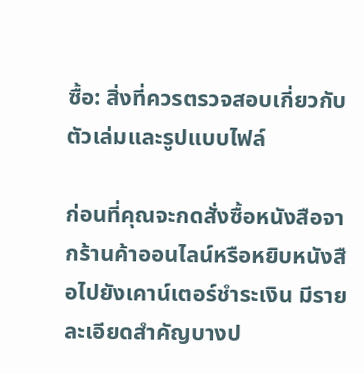ซื้อ: สิ่งที่ควรตรวจสอบเกี่ยวกับตัวเล่มและรูปแบบไฟล์

ก่อนที่คุณจะกดสั่งซื้อหนังสือจากร้านค้าออนไลน์หรือหยิบหนังสือไปยังเคาน์เตอร์ชำระเงิน มีรายละเอียดสำคัญบางป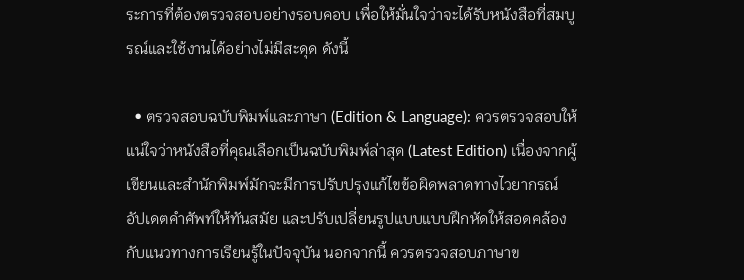ระการที่ต้องตรวจสอบอย่างรอบคอบ เพื่อให้มั่นใจว่าจะได้รับหนังสือที่สมบูรณ์และใช้งานได้อย่างไม่มีสะดุด ดังนี้

  • ตรวจสอบฉบับพิมพ์และภาษา (Edition & Language): ควรตรวจสอบให้แน่ใจว่าหนังสือที่คุณเลือกเป็นฉบับพิมพ์ล่าสุด (Latest Edition) เนื่องจากผู้เขียนและสำนักพิมพ์มักจะมีการปรับปรุงแก้ไขข้อผิดพลาดทางไวยากรณ์ อัปเดตคำศัพท์ให้ทันสมัย และปรับเปลี่ยนรูปแบบแบบฝึกหัดให้สอดคล้องกับแนวทางการเรียนรู้ในปัจจุบัน นอกจากนี้ ควรตรวจสอบภาษาข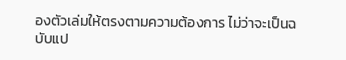องตัวเล่มให้ตรงตามความต้องการ ไม่ว่าจะเป็นฉบับแป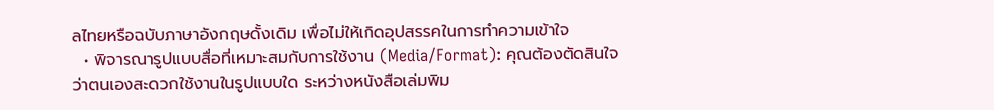ลไทยหรือฉบับภาษาอังกฤษดั้งเดิม เพื่อไม่ให้เกิดอุปสรรคในการทำความเข้าใจ
  • พิจารณารูปแบบสื่อที่เหมาะสมกับการใช้งาน (Media/Format): คุณต้องตัดสินใจว่าตนเองสะดวกใช้งานในรูปแบบใด ระหว่างหนังสือเล่มพิม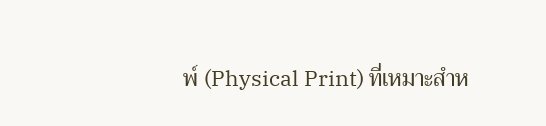พ์ (Physical Print) ที่เหมาะสำห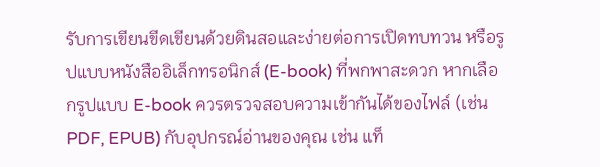รับการเขียนขีดเขียนด้วยดินสอและง่ายต่อการเปิดทบทวน หรือรูปแบบหนังสืออิเล็กทรอนิกส์ (E-book) ที่พกพาสะดวก หากเลือกรูปแบบ E-book ควรตรวจสอบความเข้ากันได้ของไฟล์ (เช่น PDF, EPUB) กับอุปกรณ์อ่านของคุณ เช่น แท็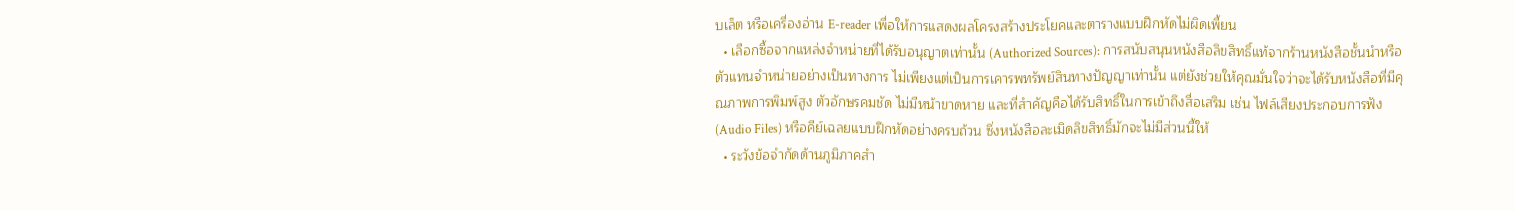บเล็ต หรือเครื่องอ่าน E-reader เพื่อให้การแสดงผลโครงสร้างประโยคและตารางแบบฝึกหัดไม่ผิดเพี้ยน
  • เลือกซื้อจากแหล่งจำหน่ายที่ได้รับอนุญาตเท่านั้น (Authorized Sources): การสนับสนุนหนังสือลิขสิทธิ์แท้จากร้านหนังสือชั้นนำหรือตัวแทนจำหน่ายอย่างเป็นทางการ ไม่เพียงแต่เป็นการเคารพทรัพย์สินทางปัญญาเท่านั้น แต่ยังช่วยให้คุณมั่นใจว่าจะได้รับหนังสือที่มีคุณภาพการพิมพ์สูง ตัวอักษรคมชัด ไม่มีหน้าขาดหาย และที่สำคัญคือได้รับสิทธิ์ในการเข้าถึงสื่อเสริม เช่น ไฟล์เสียงประกอบการฟัง (Audio Files) หรือคีย์เฉลยแบบฝึกหัดอย่างครบถ้วน ซึ่งหนังสือละเมิดลิขสิทธิ์มักจะไม่มีส่วนนี้ให้
  • ระวังข้อจำกัดด้านภูมิภาคสำ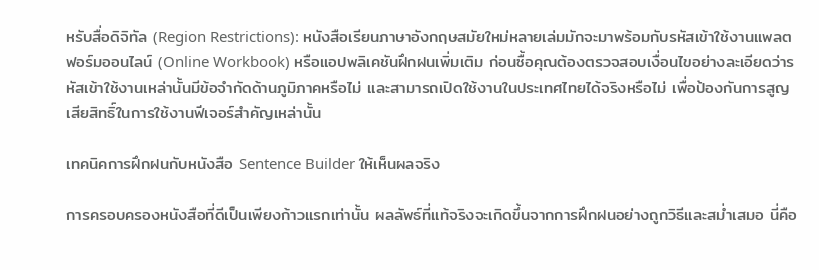หรับสื่อดิจิทัล (Region Restrictions): หนังสือเรียนภาษาอังกฤษสมัยใหม่หลายเล่มมักจะมาพร้อมกับรหัสเข้าใช้งานแพลตฟอร์มออนไลน์ (Online Workbook) หรือแอปพลิเคชันฝึกฝนเพิ่มเติม ก่อนซื้อคุณต้องตรวจสอบเงื่อนไขอย่างละเอียดว่ารหัสเข้าใช้งานเหล่านั้นมีข้อจำกัดด้านภูมิภาคหรือไม่ และสามารถเปิดใช้งานในประเทศไทยได้จริงหรือไม่ เพื่อป้องกันการสูญเสียสิทธิ์ในการใช้งานฟีเจอร์สำคัญเหล่านั้น

เทคนิคการฝึกฝนกับหนังสือ Sentence Builder ให้เห็นผลจริง

การครอบครองหนังสือที่ดีเป็นเพียงก้าวแรกเท่านั้น ผลลัพธ์ที่แท้จริงจะเกิดขึ้นจากการฝึกฝนอย่างถูกวิธีและสม่ำเสมอ นี่คือ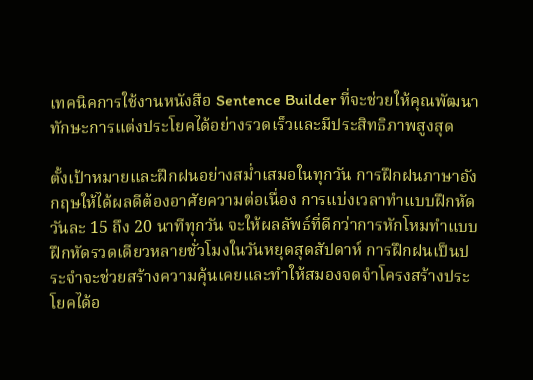เทคนิคการใช้งานหนังสือ Sentence Builder ที่จะช่วยให้คุณพัฒนาทักษะการแต่งประโยคได้อย่างรวดเร็วและมีประสิทธิภาพสูงสุด

ตั้งเป้าหมายและฝึกฝนอย่างสม่ำเสมอในทุกวัน การฝึกฝนภาษาอังกฤษให้ได้ผลดีต้องอาศัยความต่อเนื่อง การแบ่งเวลาทำแบบฝึกหัดวันละ 15 ถึง 20 นาทีทุกวัน จะให้ผลลัพธ์ที่ดีกว่าการหักโหมทำแบบฝึกหัดรวดเดียวหลายชั่วโมงในวันหยุดสุดสัปดาห์ การฝึกฝนเป็นประจำจะช่วยสร้างความคุ้นเคยและทำให้สมองจดจำโครงสร้างประโยคได้อ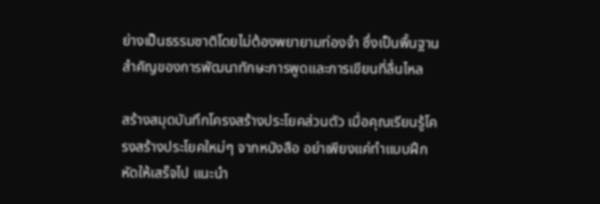ย่างเป็นธรรมชาติโดยไม่ต้องพยายามท่องจำ ซึ่งเป็นพื้นฐานสำคัญของการพัฒนาทักษะการพูดและการเขียนที่ลื่นไหล

สร้างสมุดบันทึกโครงสร้างประโยคส่วนตัว เมื่อคุณเรียนรู้โครงสร้างประโยคใหม่ๆ จากหนังสือ อย่าเพียงแค่ทำแบบฝึกหัดให้เสร็จไป แนะนำ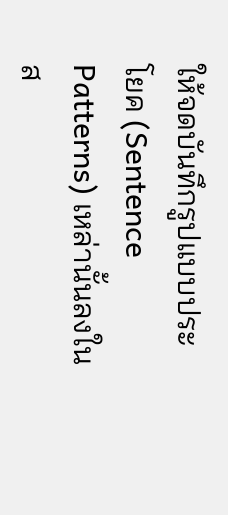ให้จดบันทึกรูปแบบประโยค (Sentence Patterns) เหล่านั้นลงในส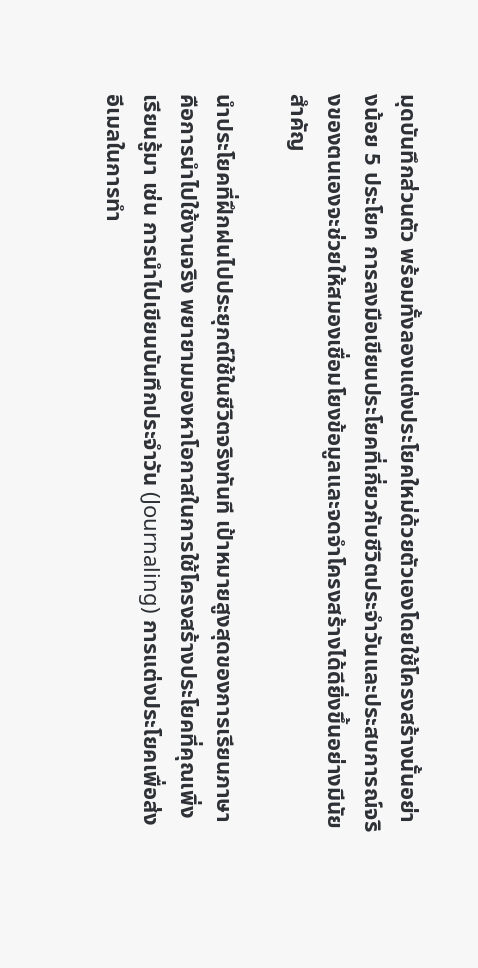มุดบันทึกส่วนตัว พร้อมทั้งลองแต่งประโยคใหม่ด้วยตัวเองโดยใช้โครงสร้างนั้นอย่างน้อย 5 ประโยค การลงมือเขียนประโยคที่เกี่ยวกับชีวิตประจำวันและประสบการณ์จริงของตนเองจะช่วยให้สมองเชื่อมโยงข้อมูลและจดจำโครงสร้างได้ดียิ่งขึ้นอย่างมีนัยสำคัญ

นำประโยคที่ฝึกฝนไปประยุกต์ใช้ในชีวิตจริงทันที เป้าหมายสูงสุดของการเรียนภาษาคือการนำไปใช้งานจริง พยายามมองหาโอกาสในการใช้โครงสร้างประโยคที่คุณเพิ่งเรียนรู้มา เช่น การนำไปเขียนบันทึกประจำวัน (Journaling) การแต่งประโยคเพื่อส่งอีเมลในการทำ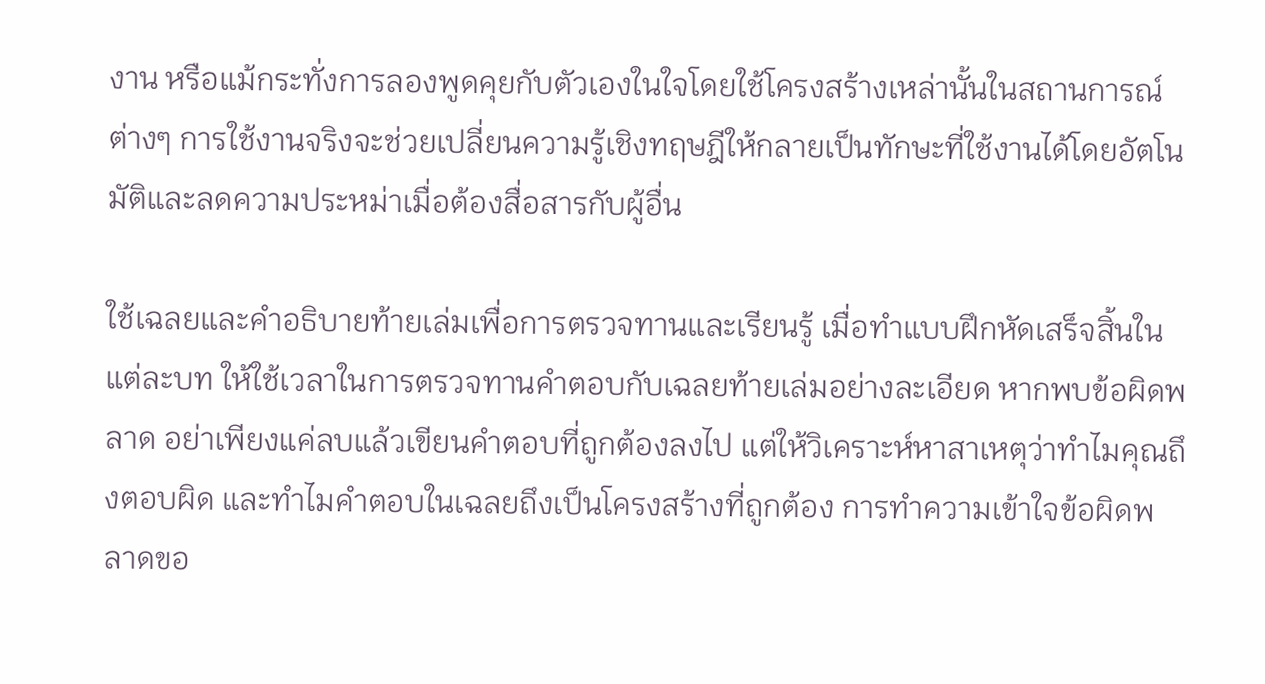งาน หรือแม้กระทั่งการลองพูดคุยกับตัวเองในใจโดยใช้โครงสร้างเหล่านั้นในสถานการณ์ต่างๆ การใช้งานจริงจะช่วยเปลี่ยนความรู้เชิงทฤษฎีให้กลายเป็นทักษะที่ใช้งานได้โดยอัตโนมัติและลดความประหม่าเมื่อต้องสื่อสารกับผู้อื่น

ใช้เฉลยและคำอธิบายท้ายเล่มเพื่อการตรวจทานและเรียนรู้ เมื่อทำแบบฝึกหัดเสร็จสิ้นในแต่ละบท ให้ใช้เวลาในการตรวจทานคำตอบกับเฉลยท้ายเล่มอย่างละเอียด หากพบข้อผิดพลาด อย่าเพียงแค่ลบแล้วเขียนคำตอบที่ถูกต้องลงไป แต่ให้วิเคราะห์หาสาเหตุว่าทำไมคุณถึงตอบผิด และทำไมคำตอบในเฉลยถึงเป็นโครงสร้างที่ถูกต้อง การทำความเข้าใจข้อผิดพลาดขอ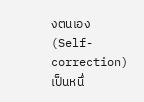งตนเอง (Self-correction) เป็นหนึ่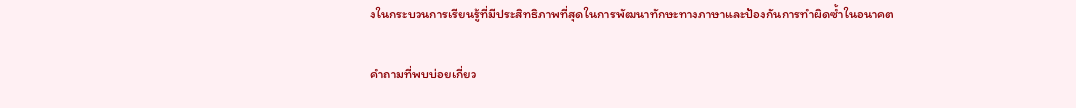งในกระบวนการเรียนรู้ที่มีประสิทธิภาพที่สุดในการพัฒนาทักษะทางภาษาและป้องกันการทำผิดซ้ำในอนาคต

คำถามที่พบบ่อยเกี่ยว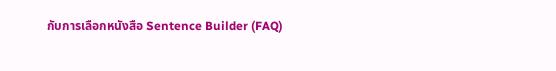กับการเลือกหนังสือ Sentence Builder (FAQ)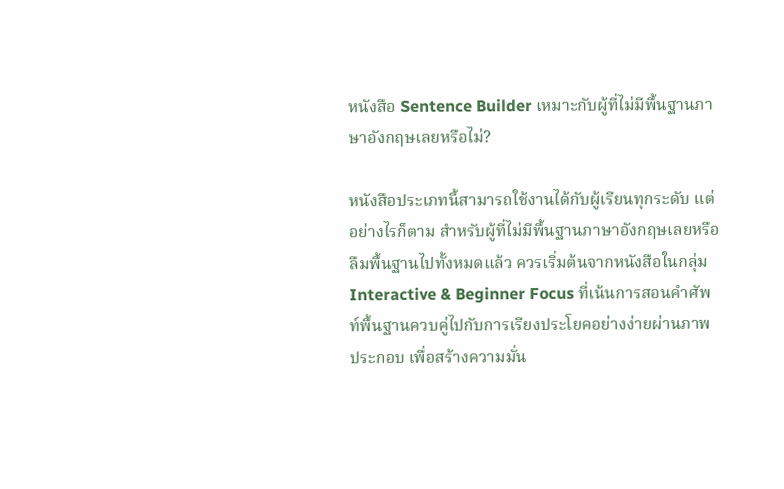หนังสือ Sentence Builder เหมาะกับผู้ที่ไม่มีพื้นฐานภาษาอังกฤษเลยหรือไม่?

หนังสือประเภทนี้สามารถใช้งานได้กับผู้เรียนทุกระดับ แต่อย่างไรก็ตาม สำหรับผู้ที่ไม่มีพื้นฐานภาษาอังกฤษเลยหรือลืมพื้นฐานไปทั้งหมดแล้ว ควรเริ่มต้นจากหนังสือในกลุ่ม Interactive & Beginner Focus ที่เน้นการสอนคำศัพท์พื้นฐานควบคู่ไปกับการเรียงประโยคอย่างง่ายผ่านภาพประกอบ เพื่อสร้างความมั่น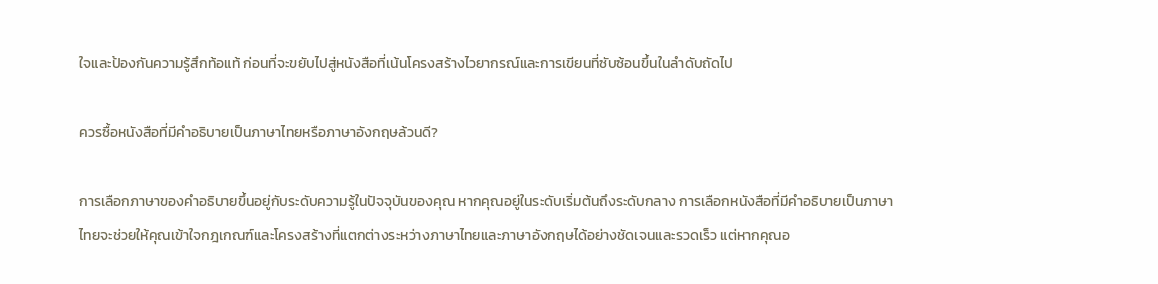ใจและป้องกันความรู้สึกท้อแท้ ก่อนที่จะขยับไปสู่หนังสือที่เน้นโครงสร้างไวยากรณ์และการเขียนที่ซับซ้อนขึ้นในลำดับถัดไป

ควรซื้อหนังสือที่มีคำอธิบายเป็นภาษาไทยหรือภาษาอังกฤษล้วนดี?

การเลือกภาษาของคำอธิบายขึ้นอยู่กับระดับความรู้ในปัจจุบันของคุณ หากคุณอยู่ในระดับเริ่มต้นถึงระดับกลาง การเลือกหนังสือที่มีคำอธิบายเป็นภาษาไทยจะช่วยให้คุณเข้าใจกฎเกณฑ์และโครงสร้างที่แตกต่างระหว่างภาษาไทยและภาษาอังกฤษได้อย่างชัดเจนและรวดเร็ว แต่หากคุณอ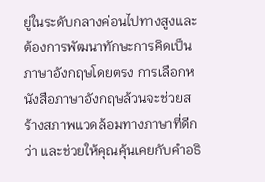ยู่ในระดับกลางค่อนไปทางสูงและต้องการพัฒนาทักษะการคิดเป็นภาษาอังกฤษโดยตรง การเลือกหนังสือภาษาอังกฤษล้วนจะช่วยสร้างสภาพแวดล้อมทางภาษาที่ดีกว่า และช่วยให้คุณคุ้นเคยกับคำอธิ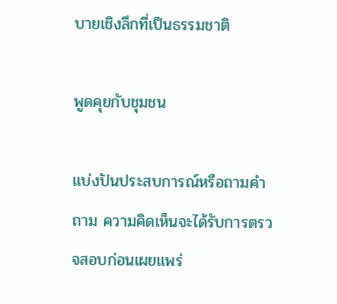บายเชิงลึกที่เป็นธรรมชาติ

พูดคุยกับชุมชน

แบ่งปันประสบการณ์หรือถามคำถาม ความคิดเห็นจะได้รับการตรวจสอบก่อนเผยแพร่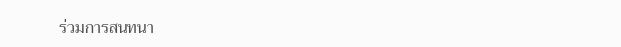ร่วมการสนทนา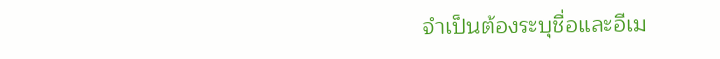จำเป็นต้องระบุชื่อและอีเม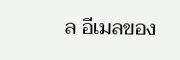ล อีเมลของ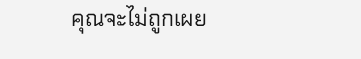คุณจะไม่ถูกเผย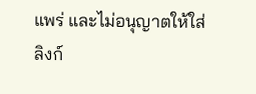แพร่ และไม่อนุญาตให้ใส่ลิงก์